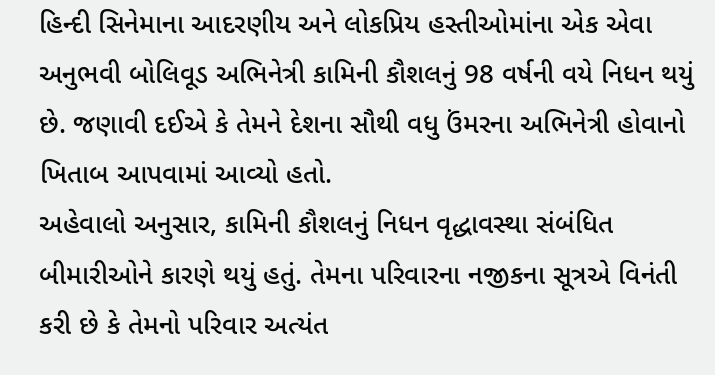હિન્દી સિનેમાના આદરણીય અને લોકપ્રિય હસ્તીઓમાંના એક એવા અનુભવી બોલિવૂડ અભિનેત્રી કામિની કૌશલનું 98 વર્ષની વયે નિધન થયું છે. જણાવી દઈએ કે તેમને દેશના સૌથી વધુ ઉંમરના અભિનેત્રી હોવાનો ખિતાબ આપવામાં આવ્યો હતો.
અહેવાલો અનુસાર, કામિની કૌશલનું નિધન વૃદ્ધાવસ્થા સંબંધિત બીમારીઓને કારણે થયું હતું. તેમના પરિવારના નજીકના સૂત્રએ વિનંતી કરી છે કે તેમનો પરિવાર અત્યંત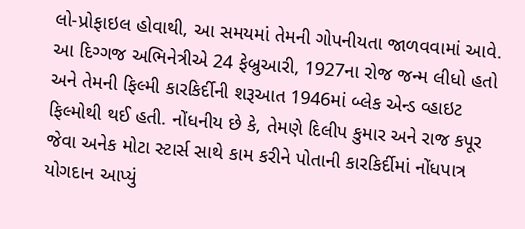લો-પ્રોફાઇલ હોવાથી, આ સમયમાં તેમની ગોપનીયતા જાળવવામાં આવે. આ દિગ્ગજ અભિનેત્રીએ 24 ફેબ્રુઆરી, 1927ના રોજ જન્મ લીધો હતો અને તેમની ફિલ્મી કારકિર્દીની શરૂઆત 1946માં બ્લેક એન્ડ વ્હાઇટ ફિલ્મોથી થઈ હતી. નોંધનીય છે કે, તેમણે દિલીપ કુમાર અને રાજ કપૂર જેવા અનેક મોટા સ્ટાર્સ સાથે કામ કરીને પોતાની કારકિર્દીમાં નોંધપાત્ર યોગદાન આપ્યું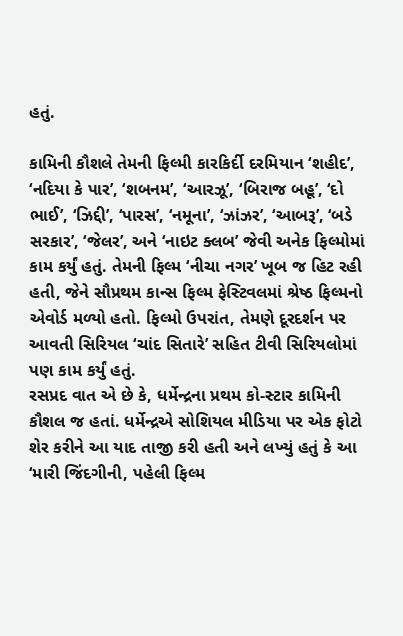હતું.

કામિની કૌશલે તેમની ફિલ્મી કારકિર્દી દરમિયાન ‘શહીદ’, ‘નદિયા કે પાર’, ‘શબનમ’, ‘આરઝૂ’, ‘બિરાજ બહૂ’, ‘દો ભાઈ’, ‘ઝિદ્દી’, ‘પારસ’, ‘નમૂના’, ‘ઝાંઝર’, ‘આબરૂ’, ‘બડે સરકાર’, ‘જેલર’, અને ‘નાઇટ ક્લબ’ જેવી અનેક ફિલ્મોમાં કામ કર્યું હતું. તેમની ફિલ્મ ‘નીચા નગર’ ખૂબ જ હિટ રહી હતી, જેને સૌપ્રથમ કાન્સ ફિલ્મ ફેસ્ટિવલમાં શ્રેષ્ઠ ફિલ્મનો એવોર્ડ મળ્યો હતો. ફિલ્મો ઉપરાંત, તેમણે દૂરદર્શન પર આવતી સિરિયલ ‘ચાંદ સિતારે’ સહિત ટીવી સિરિયલોમાં પણ કામ કર્યું હતું.
રસપ્રદ વાત એ છે કે, ધર્મેન્દ્રના પ્રથમ કો-સ્ટાર કામિની કૌશલ જ હતાં. ધર્મેન્દ્રએ સોશિયલ મીડિયા પર એક ફોટો શેર કરીને આ યાદ તાજી કરી હતી અને લખ્યું હતું કે આ ‘મારી જિંદગીની, પહેલી ફિલ્મ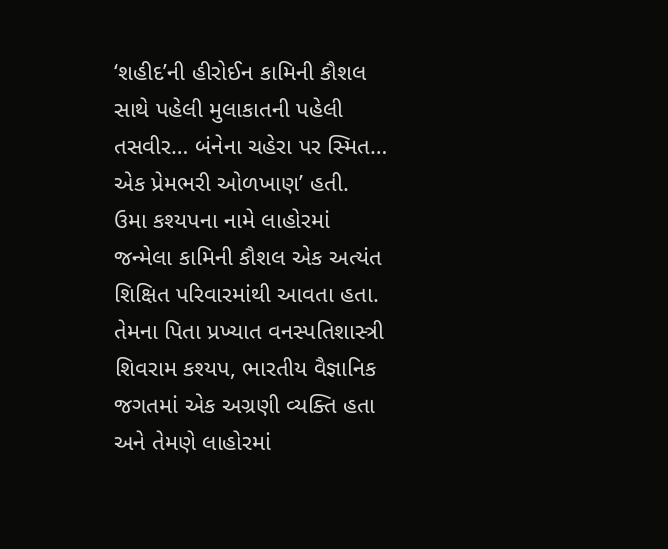‘શહીદ’ની હીરોઈન કામિની કૌશલ સાથે પહેલી મુલાકાતની પહેલી તસવીર… બંનેના ચહેરા પર સ્મિત… એક પ્રેમભરી ઓળખાણ’ હતી.
ઉમા કશ્યપના નામે લાહોરમાં જન્મેલા કામિની કૌશલ એક અત્યંત શિક્ષિત પરિવારમાંથી આવતા હતા. તેમના પિતા પ્રખ્યાત વનસ્પતિશાસ્ત્રી શિવરામ કશ્યપ, ભારતીય વૈજ્ઞાનિક જગતમાં એક અગ્રણી વ્યક્તિ હતા અને તેમણે લાહોરમાં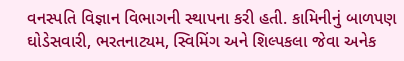વનસ્પતિ વિજ્ઞાન વિભાગની સ્થાપના કરી હતી. કામિનીનું બાળપણ ઘોડેસવારી, ભરતનાટ્યમ, સ્વિમિંગ અને શિલ્પકલા જેવા અનેક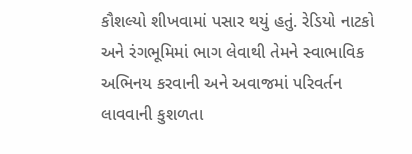કૌશલ્યો શીખવામાં પસાર થયું હતું. રેડિયો નાટકો અને રંગભૂમિમાં ભાગ લેવાથી તેમને સ્વાભાવિક અભિનય કરવાની અને અવાજમાં પરિવર્તન લાવવાની કુશળતા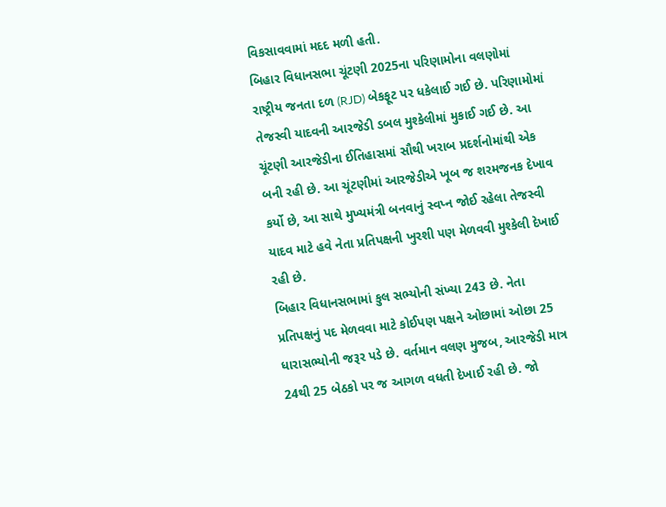વિકસાવવામાં મદદ મળી હતી.
બિહાર વિધાનસભા ચૂંટણી 2025ના પરિણામોના વલણોમાં રાષ્ટ્રીય જનતા દળ (RJD) બેકફૂટ પર ધકેલાઈ ગઈ છે. પરિણામોમાં તેજસ્વી યાદવની આરજેડી ડબલ મુશ્કેલીમાં મુકાઈ ગઈ છે. આ ચૂંટણી આરજેડીના ઈતિહાસમાં સૌથી ખરાબ પ્રદર્શનોમાંથી એક બની રહી છે. આ ચૂંટણીમાં આરજેડીએ ખૂબ જ શરમજનક દેખાવ કર્યો છે, આ સાથે મુખ્યમંત્રી બનવાનું સ્વપ્ન જોઈ રહેલા તેજસ્વી યાદવ માટે હવે નેતા પ્રતિપક્ષની ખુરશી પણ મેળવવી મુશ્કેલી દેખાઈ રહી છે.
બિહાર વિધાનસભામાં કુલ સભ્યોની સંખ્યા 243 છે. નેતા પ્રતિપક્ષનું પદ મેળવવા માટે કોઈપણ પક્ષને ઓછામાં ઓછા 25 ધારાસભ્યોની જરૂર પડે છે. વર્તમાન વલણ મુજબ, આરજેડી માત્ર 24થી 25 બેઠકો પર જ આગળ વધતી દેખાઈ રહી છે. જો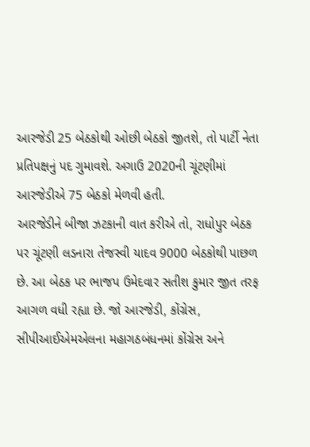આરજેડી 25 બેઠકોથી ઓછી બેઠકો જીતશે, તો પાર્ટી નેતા પ્રતિપક્ષનું પદ ગુમાવશે. અગાઉ 2020ની ચૂંટણીમાં આરજેડીએ 75 બેઠકો મેળવી હતી.
આરજેડીને બીજા ઝટકાની વાત કરીએ તો, રાધોપુર બેઠક પર ચૂંટણી લડનારા તેજસ્વી યાદવ 9000 બેઠકોથી પાછળ છે. આ બેઠક પર ભાજપ ઉમેદવાર સતીશ કુમાર જીત તરફ આગળ વધી રહ્યા છે. જો આરજેડી, કોંગ્રેસ, સીપીઆઈએમએલના મહાગઠબંધનમાં કોંગ્રેસ અને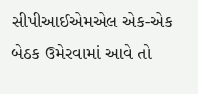સીપીઆઈએમએલ એક-એક બેઠક ઉમેરવામાં આવે તો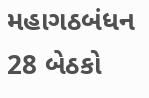મહાગઠબંધન 28 બેઠકો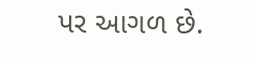પર આગળ છે.